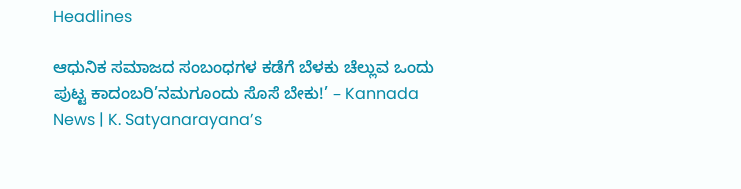Headlines

ಆಧುನಿಕ ಸಮಾಜದ ಸಂಬಂಧಗಳ ಕಡೆಗೆ ಬೆಳಕು ಚೆಲ್ಲುವ ಒಂದು ಪುಟ್ಟ ಕಾದಂಬರಿ’ನಮಗೂಂದು ಸೊಸೆ ಬೇಕು!’ – Kannada News | K. Satyanarayana’s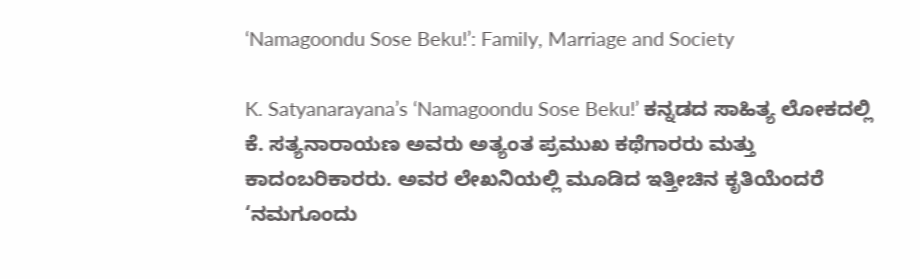‘Namagoondu Sose Beku!’: Family, Marriage and Society

K. Satyanarayana’s ‘Namagoondu Sose Beku!’ ಕನ್ನಡದ ಸಾಹಿತ್ಯ ಲೋಕದಲ್ಲಿ ಕೆ. ಸತ್ಯನಾರಾಯಣ ಅವರು ಅತ್ಯಂತ ಪ್ರಮುಖ ಕಥೆಗಾರರು ಮತ್ತು ಕಾದಂಬರಿಕಾರರು. ಅವರ ಲೇಖನಿಯಲ್ಲಿ ಮೂಡಿದ ಇತ್ತೀಚಿನ ಕೃತಿಯೆಂದರೆ ‘ನಮಗೂಂದು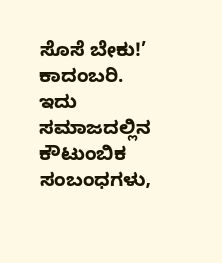ಸೊಸೆ ಬೇಕು!’ ಕಾದಂಬರಿ. ಇದು ಸಮಾಜದಲ್ಲಿನ ಕೌಟುಂಬಿಕ ಸಂಬಂಧಗಳು,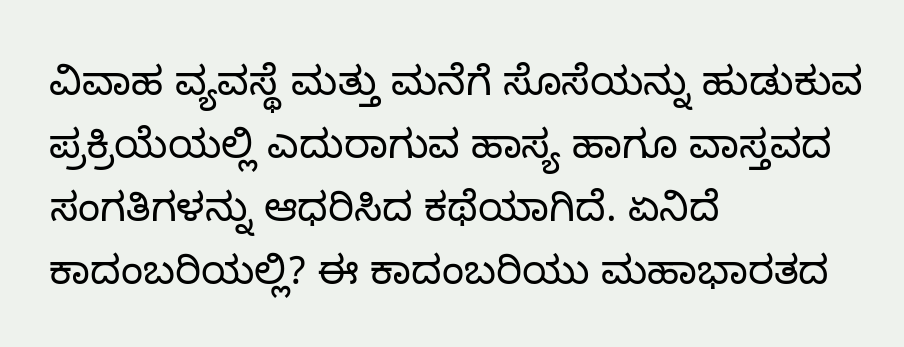ವಿವಾಹ ವ್ಯವಸ್ಥೆ ಮತ್ತು ಮನೆಗೆ ಸೊಸೆಯನ್ನು ಹುಡುಕುವ ಪ್ರಕ್ರಿಯೆಯಲ್ಲಿ ಎದುರಾಗುವ ಹಾಸ್ಯ ಹಾಗೂ ವಾಸ್ತವದ ಸಂಗತಿಗಳನ್ನು ಆಧರಿಸಿದ ಕಥೆಯಾಗಿದೆ. ಏನಿದೆ ಕಾದಂಬರಿಯಲ್ಲಿ? ಈ ಕಾದಂಬರಿಯು ಮಹಾಭಾರತದ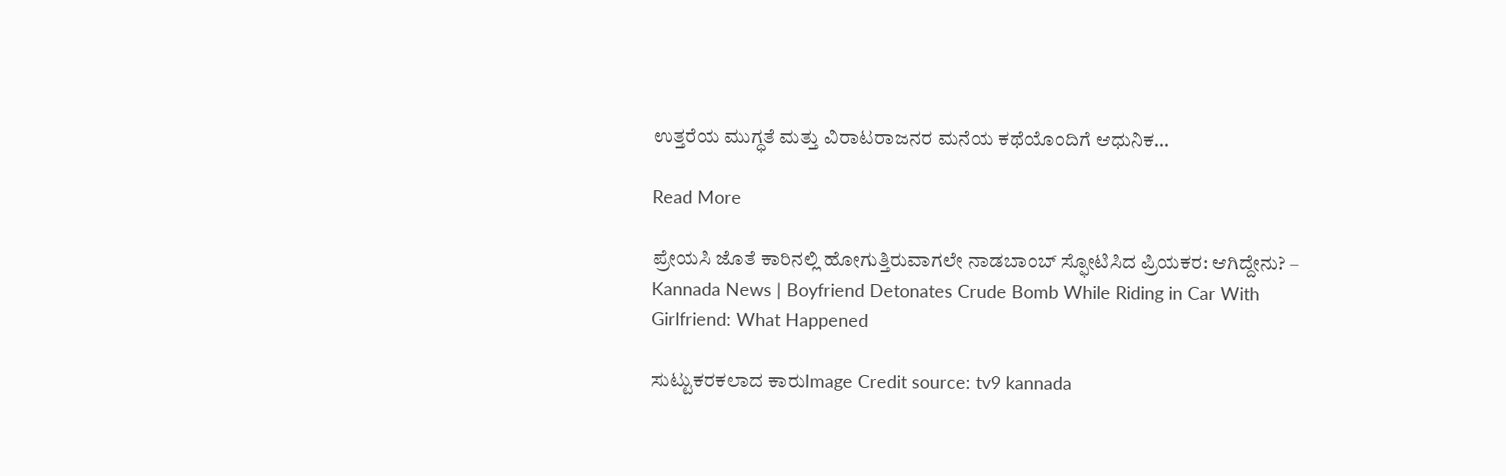ಉತ್ತರೆಯ ಮುಗ್ಧತೆ ಮತ್ತು ವಿರಾಟರಾಜನರ ಮನೆಯ ಕಥೆಯೊಂದಿಗೆ ಆಧುನಿಕ…

Read More

ಪ್ರೇಯಸಿ ಜೊತೆ ಕಾರಿನಲ್ಲಿ ಹೋಗುತ್ತಿರುವಾಗಲೇ ನಾಡಬಾಂಬ್ ಸ್ಫೋಟಿಸಿದ ಪ್ರಿಯಕರ: ಆಗಿದ್ದೇನು? – Kannada News | Boyfriend Detonates Crude Bomb While Riding in Car With Girlfriend: What Happened

ಸುಟ್ಟುಕರಕಲಾದ ಕಾರುImage Credit source: tv9 kannada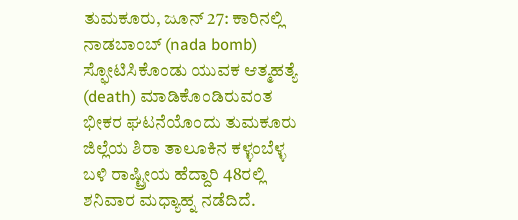ತುಮಕೂರು, ಜೂನ್ 27: ಕಾರಿನಲ್ಲಿ ನಾಡಬಾಂಬ್ (nada bomb) ಸ್ಫೋಟಿಸಿಕೊಂಡು ಯುವಕ ಆತ್ಮಹತ್ಯೆ (death) ಮಾಡಿಕೊಂಡಿರುವಂತ ಭೀಕರ ಘಟನೆಯೊಂದು ತುಮಕೂರು ಜಿಲ್ಲೆಯ ಶಿರಾ ತಾಲೂಕಿನ ಕಳ್ಳಂಬೆಳ್ಳ ಬಳಿ ರಾಷ್ಟ್ರೀಯ ಹೆದ್ದಾರಿ 48ರಲ್ಲಿ ಶನಿವಾರ ಮಧ್ಯಾಹ್ನ ನಡೆದಿದೆ.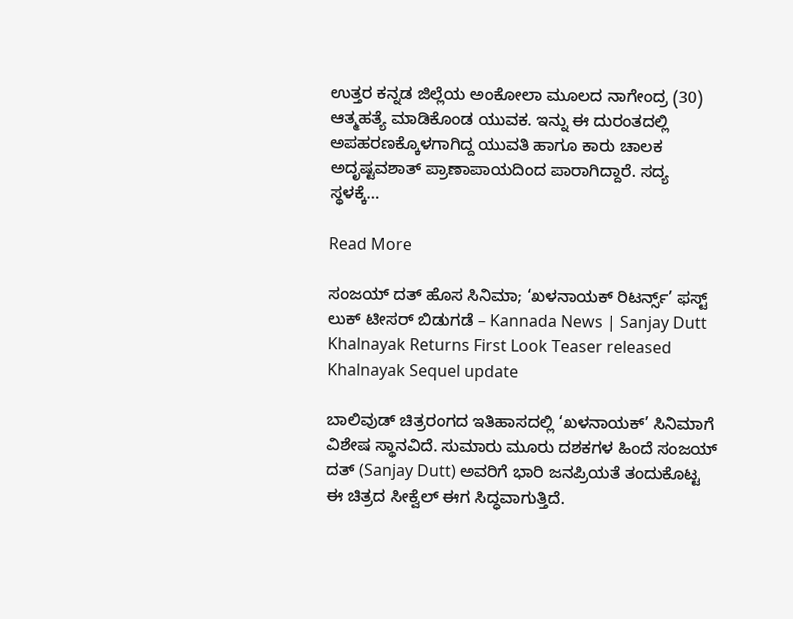ಉತ್ತರ ಕನ್ನಡ ಜಿಲ್ಲೆಯ ಅಂಕೋಲಾ ಮೂಲದ ನಾಗೇಂದ್ರ (30) ಆತ್ಮಹತ್ಯೆ ಮಾಡಿಕೊಂಡ ಯುವಕ. ಇನ್ನು ಈ ದುರಂತದಲ್ಲಿ ಅಪಹರಣಕ್ಕೊಳಗಾಗಿದ್ದ ಯುವತಿ ಹಾಗೂ ಕಾರು ಚಾಲಕ ಅದೃಷ್ಟವಶಾತ್ ಪ್ರಾಣಾಪಾಯದಿಂದ ಪಾರಾಗಿದ್ದಾರೆ. ಸದ್ಯ ಸ್ಥಳಕ್ಕೆ…

Read More

ಸಂಜಯ್ ದತ್ ಹೊಸ ಸಿನಿಮಾ; ‘ಖಳನಾಯಕ್ ರಿಟರ್ನ್ಸ್’ ಫಸ್ಟ್ ಲುಕ್ ಟೀಸರ್ ಬಿಡುಗಡೆ – Kannada News | Sanjay Dutt Khalnayak Returns First Look Teaser released Khalnayak Sequel update

ಬಾಲಿವುಡ್ ಚಿತ್ರರಂಗದ ಇತಿಹಾಸದಲ್ಲಿ ‘ಖಳನಾಯಕ್’ ಸಿನಿಮಾಗೆ ವಿಶೇಷ ಸ್ಥಾನವಿದೆ. ಸುಮಾರು ಮೂರು ದಶಕಗಳ ಹಿಂದೆ ಸಂಜಯ್ ದತ್ (Sanjay Dutt) ಅವರಿಗೆ ಭಾರಿ ಜನಪ್ರಿಯತೆ ತಂದುಕೊಟ್ಟ ಈ ಚಿತ್ರದ ಸೀಕ್ವೆಲ್ ಈಗ ಸಿದ್ಧವಾಗುತ್ತಿದೆ.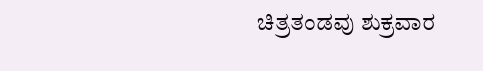ಚಿತ್ರತಂಡವು ಶುಕ್ರವಾರ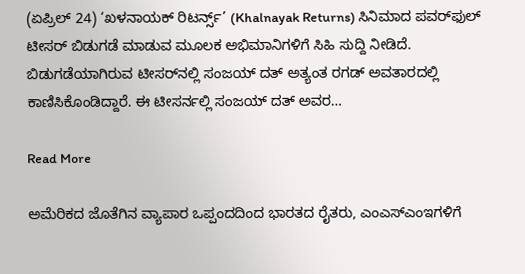(ಏಪ್ರಿಲ್ 24) ‘ಖಳನಾಯಕ್ ರಿಟರ್ನ್ಸ್’ (Khalnayak Returns) ಸಿನಿಮಾದ ಪವರ್‌ಫುಲ್ ಟೀಸರ್ ಬಿಡುಗಡೆ ಮಾಡುವ ಮೂಲಕ ಅಭಿಮಾನಿಗಳಿಗೆ ಸಿಹಿ ಸುದ್ದಿ ನೀಡಿದೆ. ಬಿಡುಗಡೆಯಾಗಿರುವ ಟೀಸರ್‌ನಲ್ಲಿ ಸಂಜಯ್ ದತ್ ಅತ್ಯಂತ ರಗಡ್ ಅವತಾರದಲ್ಲಿ ಕಾಣಿಸಿಕೊಂಡಿದ್ದಾರೆ. ಈ ಟೀಸರ್ನಲ್ಲಿ ಸಂಜಯ್ ದತ್ ಅವರ…

Read More

ಅಮೆರಿಕದ ಜೊತೆಗಿನ ವ್ಯಾಪಾರ ಒಪ್ಪಂದದಿಂದ ಭಾರತದ ರೈತರು, ಎಂಎಸ್‌ಎಂಇಗಳಿಗೆ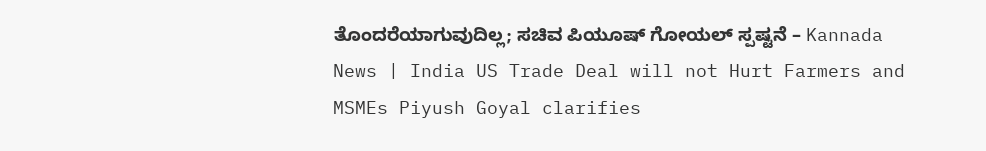ತೊಂದರೆಯಾಗುವುದಿಲ್ಲ; ಸಚಿವ ಪಿಯೂಷ್ ಗೋಯಲ್ ಸ್ಪಷ್ಟನೆ – Kannada News | India US Trade Deal will not Hurt Farmers and MSMEs Piyush Goyal clarifies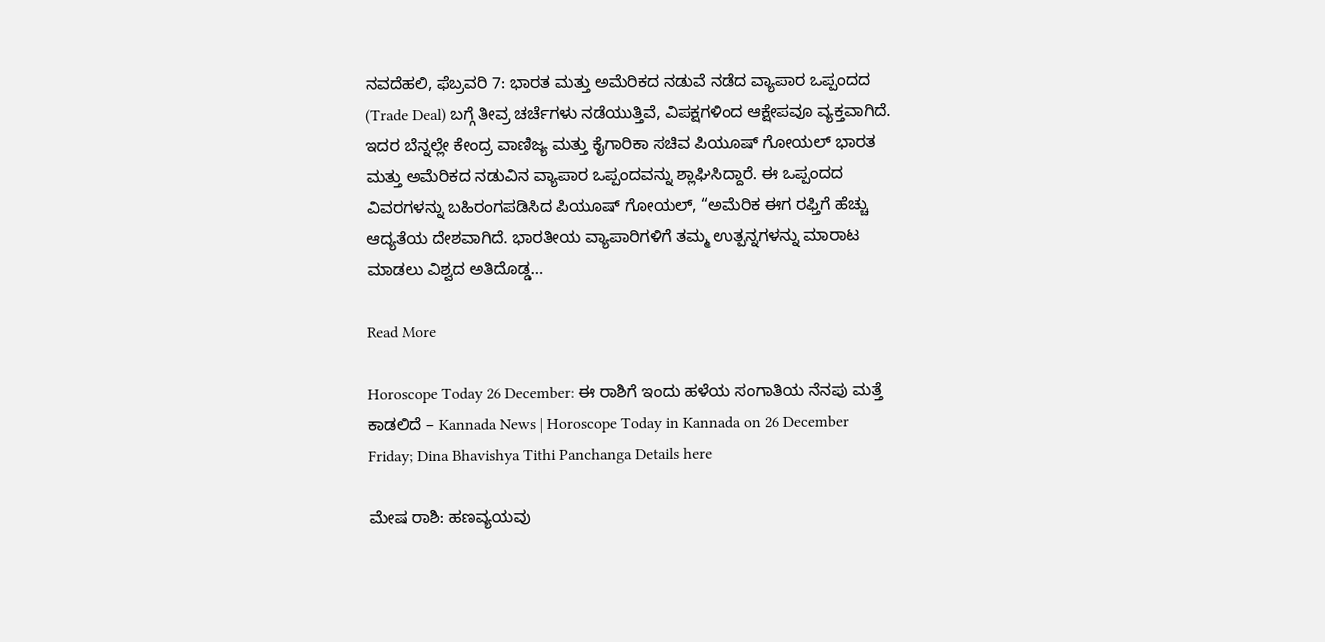ನವದೆಹಲಿ, ಫೆಬ್ರವರಿ 7: ಭಾರತ ಮತ್ತು ಅಮೆರಿಕದ ನಡುವೆ ನಡೆದ ವ್ಯಾಪಾರ ಒಪ್ಪಂದದ (Trade Deal) ಬಗ್ಗೆ ತೀವ್ರ ಚರ್ಚೆಗಳು ನಡೆಯುತ್ತಿವೆ, ವಿಪಕ್ಷಗಳಿಂದ ಆಕ್ಷೇಪವೂ ವ್ಯಕ್ತವಾಗಿದೆ. ಇದರ ಬೆನ್ನಲ್ಲೇ ಕೇಂದ್ರ ವಾಣಿಜ್ಯ ಮತ್ತು ಕೈಗಾರಿಕಾ ಸಚಿವ ಪಿಯೂಷ್ ಗೋಯಲ್ ಭಾರತ ಮತ್ತು ಅಮೆರಿಕದ ನಡುವಿನ ವ್ಯಾಪಾರ ಒಪ್ಪಂದವನ್ನು ಶ್ಲಾಘಿಸಿದ್ದಾರೆ. ಈ ಒಪ್ಪಂದದ ವಿವರಗಳನ್ನು ಬಹಿರಂಗಪಡಿಸಿದ ಪಿಯೂಷ್ ಗೋಯಲ್, “ಅಮೆರಿಕ ಈಗ ರಫ್ತಿಗೆ ಹೆಚ್ಚು ಆದ್ಯತೆಯ ದೇಶವಾಗಿದೆ. ಭಾರತೀಯ ವ್ಯಾಪಾರಿಗಳಿಗೆ ತಮ್ಮ ಉತ್ಪನ್ನಗಳನ್ನು ಮಾರಾಟ ಮಾಡಲು ವಿಶ್ವದ ಅತಿದೊಡ್ಡ…

Read More

Horoscope Today 26 December: ಈ ರಾಶಿಗೆ ಇಂದು ಹಳೆಯ ಸಂಗಾತಿಯ ನೆನಪು ಮತ್ತೆ ಕಾಡಲಿದೆ – Kannada News | Horoscope Today in Kannada on 26 December Friday; Dina Bhavishya Tithi Panchanga Details here

ಮೇಷ ರಾಶಿ: ಹಣವ್ಯಯವು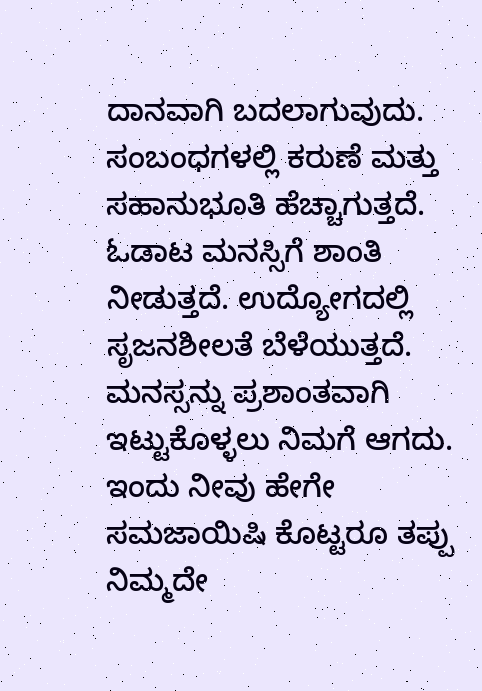ದಾನವಾಗಿ ಬದಲಾಗುವುದು. ಸಂಬಂಧಗಳಲ್ಲಿ ಕರುಣೆ ಮತ್ತು ಸಹಾನುಭೂತಿ ಹೆಚ್ಚಾಗುತ್ತದೆ. ಓಡಾಟ ಮನಸ್ಸಿಗೆ ಶಾಂತಿ ನೀಡುತ್ತದೆ. ಉದ್ಯೋಗದಲ್ಲಿ ಸೃಜನಶೀಲತೆ ಬೆಳೆಯುತ್ತದೆ. ಮನಸ್ಸನ್ನು ಪ್ರಶಾಂತವಾಗಿ ಇಟ್ಟುಕೊಳ್ಳಲು ನಿಮಗೆ ಆಗದು. ಇಂದು ನೀವು ಹೇಗೇ ಸಮಜಾಯಿಷಿ ಕೊಟ್ಟರೂ ತಪ್ಪು ನಿಮ್ಮದೇ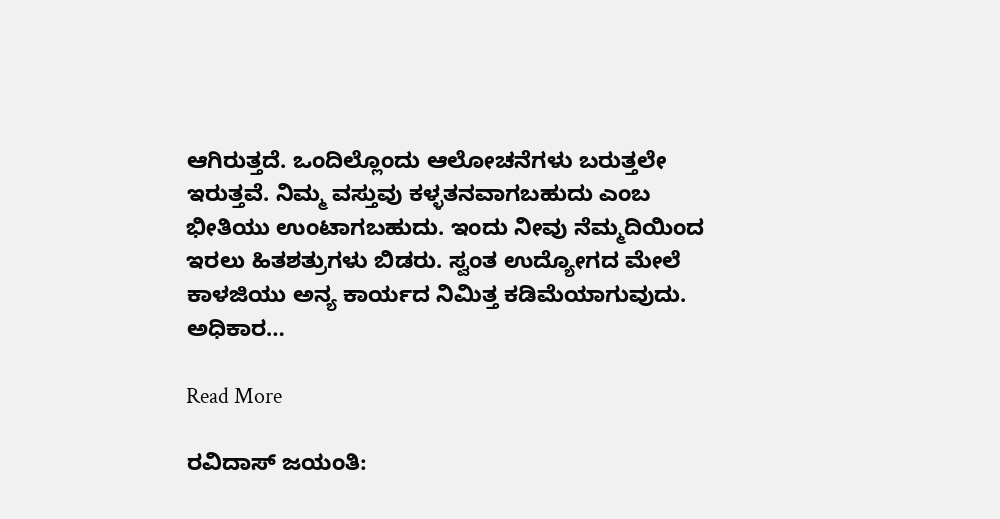ಆಗಿರುತ್ತದೆ. ಒಂದಿಲ್ಲೊಂದು ಆಲೋಚನೆಗಳು ಬರುತ್ತಲೇ ಇರುತ್ತವೆ. ನಿಮ್ಮ ವಸ್ತುವು ಕಳ್ಳತನವಾಗಬಹುದು ಎಂಬ ಭೀತಿಯು ಉಂಟಾಗಬಹುದು. ಇಂದು ನೀವು ನೆಮ್ಮದಿಯಿಂದ ಇರಲು ಹಿತಶತ್ರುಗಳು ಬಿಡರು. ಸ್ವಂತ ಉದ್ಯೋಗದ ಮೇಲೆ ಕಾಳಜಿಯು ಅನ್ಯ ಕಾರ್ಯದ ನಿಮಿತ್ತ ಕಡಿಮೆಯಾಗುವುದು. ಅಧಿಕಾರ…

Read More

ರವಿದಾಸ್ ಜಯಂತಿ: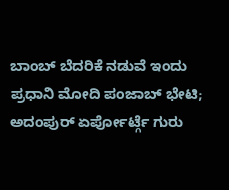ಬಾಂಬ್ ಬೆದರಿಕೆ ನಡುವೆ ಇಂದು ಪ್ರಧಾನಿ ಮೋದಿ ಪಂಜಾಬ್ ಭೇಟಿ; ಅದಂಪುರ್ ಏರ್ಪೋರ್ಟ್ಗೆ ಗುರು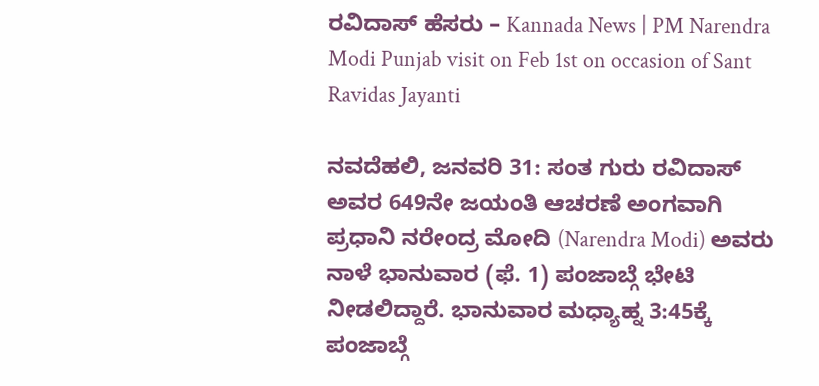ರವಿದಾಸ್ ಹೆಸರು – Kannada News | PM Narendra Modi Punjab visit on Feb 1st on occasion of Sant Ravidas Jayanti

ನವದೆಹಲಿ, ಜನವರಿ 31: ಸಂತ ಗುರು ರವಿದಾಸ್ ಅವರ 649ನೇ ಜಯಂತಿ ಆಚರಣೆ ಅಂಗವಾಗಿ ಪ್ರಧಾನಿ ನರೇಂದ್ರ ಮೋದಿ (Narendra Modi) ಅವರು ನಾಳೆ ಭಾನುವಾರ (ಫೆ. 1) ಪಂಜಾಬ್ಗೆ ಭೇಟಿ ನೀಡಲಿದ್ದಾರೆ. ಭಾನುವಾರ ಮಧ್ಯಾಹ್ನ 3:45ಕ್ಕೆ ಪಂಜಾಬ್ಗೆ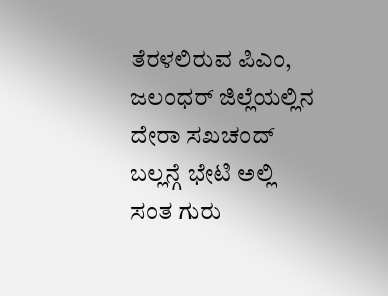ತೆರಳಲಿರುವ ಪಿಎಂ, ಜಲಂಧರ್ ಜಿಲ್ಲೆಯಲ್ಲಿನ ದೇರಾ ಸಖಚಂದ್ ಬಲ್ಲನ್ಗೆ ಭೇಟಿ ಅಲ್ಲಿ ಸಂತ ಗುರು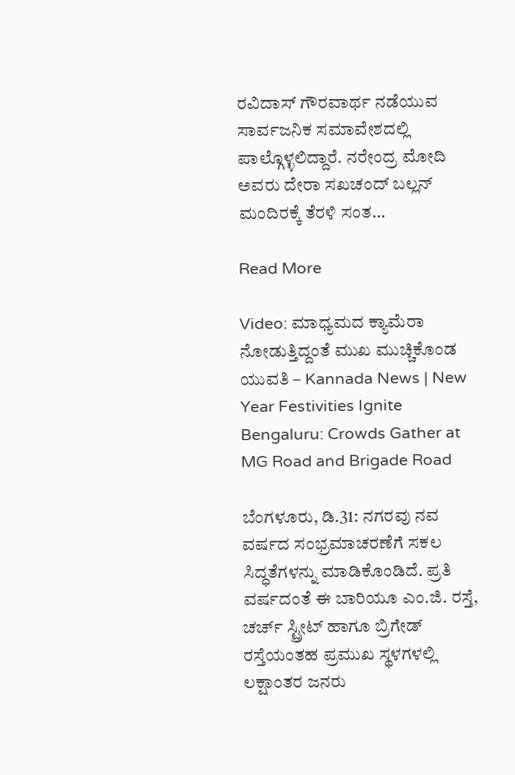ರವಿದಾಸ್ ಗೌರವಾರ್ಥ ನಡೆಯುವ ಸಾರ್ವಜನಿಕ ಸಮಾವೇಶದಲ್ಲಿ ಪಾಲ್ಗೊಳ್ಳಲಿದ್ದಾರೆ. ನರೇಂದ್ರ ಮೋದಿ ಅವರು ದೇರಾ ಸಖಚಂದ್ ಬಲ್ಲನ್ ಮಂದಿರಕ್ಕೆ ತೆರಳಿ ಸಂತ…

Read More

Video: ಮಾಧ್ಯಮದ ಕ್ಯಾಮೆರಾ ನೋಡುತ್ತಿದ್ದಂತೆ ಮುಖ ಮುಚ್ಚಿಕೊಂಡ ಯುವತಿ – Kannada News | New Year Festivities Ignite Bengaluru: Crowds Gather at MG Road and Brigade Road

ಬೆಂಗಳೂರು, ಡಿ.31: ನಗರವು ನವ ವರ್ಷದ ಸಂಭ್ರಮಾಚರಣೆಗೆ ಸಕಲ ಸಿದ್ಧತೆಗಳನ್ನು ಮಾಡಿಕೊಂಡಿದೆ. ಪ್ರತಿ ವರ್ಷದಂತೆ ಈ ಬಾರಿಯೂ ಎಂ.ಜಿ. ರಸ್ತೆ, ಚರ್ಚ್ ಸ್ಟ್ರೀಟ್ ಹಾಗೂ ಬ್ರಿಗೇಡ್ ರಸ್ತೆಯಂತಹ ಪ್ರಮುಖ ಸ್ಥಳಗಳಲ್ಲಿ ಲಕ್ಷಾಂತರ ಜನರು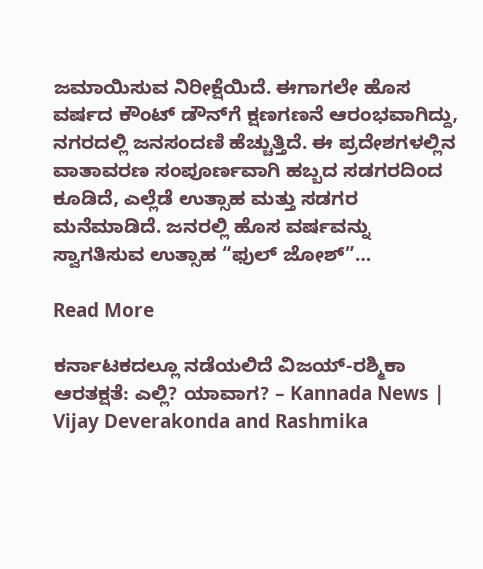ಜಮಾಯಿಸುವ ನಿರೀಕ್ಷೆಯಿದೆ. ಈಗಾಗಲೇ ಹೊಸ ವರ್ಷದ ಕೌಂಟ್ ಡೌನ್‌ಗೆ ಕ್ಷಣಗಣನೆ ಆರಂಭವಾಗಿದ್ದು, ನಗರದಲ್ಲಿ ಜನಸಂದಣಿ ಹೆಚ್ಚುತ್ತಿದೆ. ಈ ಪ್ರದೇಶಗಳಲ್ಲಿನ ವಾತಾವರಣ ಸಂಪೂರ್ಣವಾಗಿ ಹಬ್ಬದ ಸಡಗರದಿಂದ ಕೂಡಿದೆ, ಎಲ್ಲೆಡೆ ಉತ್ಸಾಹ ಮತ್ತು ಸಡಗರ ಮನೆಮಾಡಿದೆ. ಜನರಲ್ಲಿ ಹೊಸ ವರ್ಷವನ್ನು ಸ್ವಾಗತಿಸುವ ಉತ್ಸಾಹ “ಫುಲ್ ಜೋಶ್”…

Read More

ಕರ್ನಾಟಕದಲ್ಲೂ ನಡೆಯಲಿದೆ ವಿಜಯ್-ರಶ್ಮಿಕಾ ಆರತಕ್ಷತೆ: ಎಲ್ಲಿ? ಯಾವಾಗ? – Kannada News | Vijay Deverakonda and Rashmika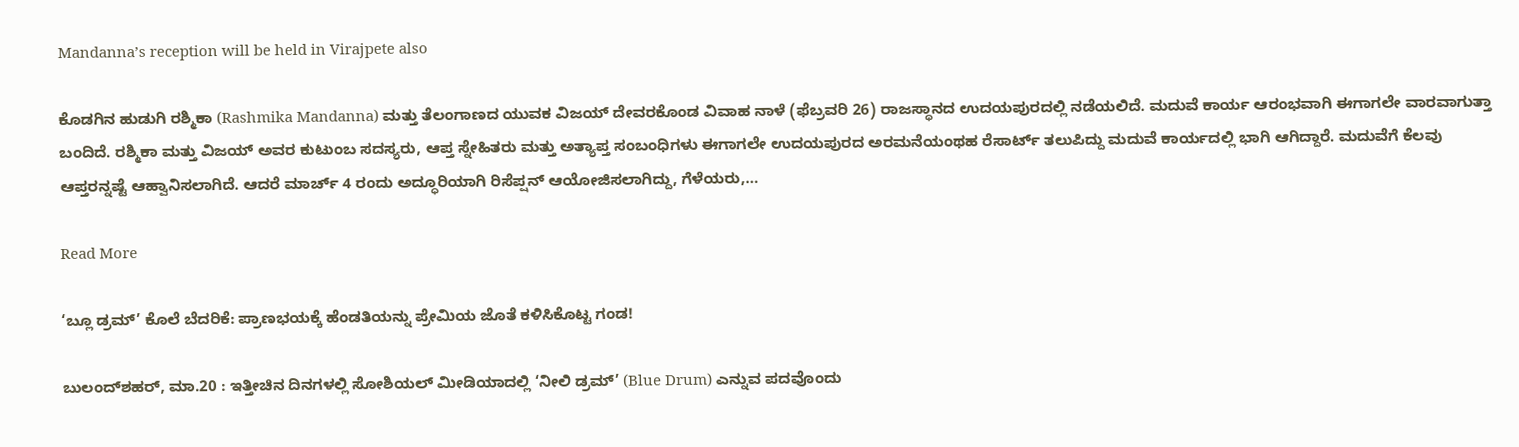Mandanna’s reception will be held in Virajpete also

ಕೊಡಗಿನ ಹುಡುಗಿ ರಶ್ಮಿಕಾ (Rashmika Mandanna) ಮತ್ತು ತೆಲಂಗಾಣದ ಯುವಕ ವಿಜಯ್ ದೇವರಕೊಂಡ ವಿವಾಹ ನಾಳೆ (ಫೆಬ್ರವರಿ 26) ರಾಜಸ್ಥಾನದ ಉದಯಪುರದಲ್ಲಿ ನಡೆಯಲಿದೆ. ಮದುವೆ ಕಾರ್ಯ ಆರಂಭವಾಗಿ ಈಗಾಗಲೇ ವಾರವಾಗುತ್ತಾ ಬಂದಿದೆ. ರಶ್ಮಿಕಾ ಮತ್ತು ವಿಜಯ್ ಅವರ ಕುಟುಂಬ ಸದಸ್ಯರು, ಆಪ್ತ ಸ್ನೇಹಿತರು ಮತ್ತು ಅತ್ಯಾಪ್ತ ಸಂಬಂಧಿಗಳು ಈಗಾಗಲೇ ಉದಯಪುರದ ಅರಮನೆಯಂಥಹ ರೆಸಾರ್ಟ್ ತಲುಪಿದ್ದು ಮದುವೆ ಕಾರ್ಯದಲ್ಲಿ ಭಾಗಿ ಆಗಿದ್ದಾರೆ. ಮದುವೆಗೆ ಕೆಲವು ಆಪ್ತರನ್ನಷ್ಟೆ ಆಹ್ವಾನಿಸಲಾಗಿದೆ. ಆದರೆ ಮಾರ್ಚ್ 4 ರಂದು ಅದ್ಧೂರಿಯಾಗಿ ರಿಸೆಪ್ಷನ್ ಆಯೋಜಿಸಲಾಗಿದ್ದು, ಗೆಳೆಯರು,…

Read More

‘ಬ್ಲೂ ಡ್ರಮ್’ ಕೊಲೆ ಬೆದರಿಕೆ: ಪ್ರಾಣಭಯಕ್ಕೆ ಹೆಂಡತಿಯನ್ನು ಪ್ರೇಮಿಯ ಜೊತೆ ಕಳಿಸಿಕೊಟ್ಟ ಗಂಡ!

ಬುಲಂದ್‌ಶಹರ್, ಮಾ.20 : ಇತ್ತೀಚಿನ ದಿನಗಳಲ್ಲಿ ಸೋಶಿಯಲ್ ಮೀಡಿಯಾದಲ್ಲಿ ‘ನೀಲಿ ಡ್ರಮ್’ (Blue Drum) ಎನ್ನುವ ಪದವೊಂದು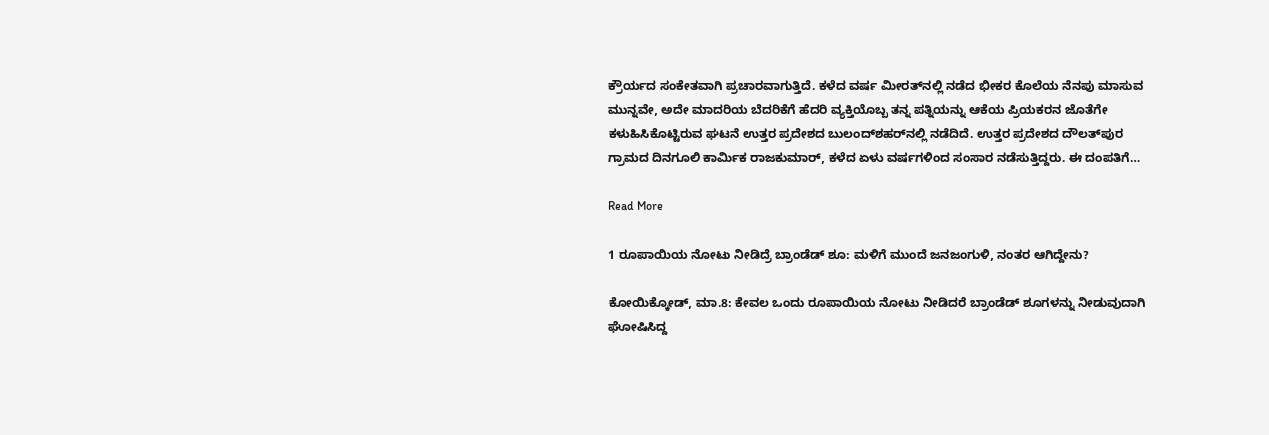ಕ್ರೌರ್ಯದ ಸಂಕೇತವಾಗಿ ಪ್ರಚಾರವಾಗುತ್ತಿದೆ. ಕಳೆದ ವರ್ಷ ಮೀರತ್‌ನಲ್ಲಿ ನಡೆದ ಭೀಕರ ಕೊಲೆಯ ನೆನಪು ಮಾಸುವ ಮುನ್ನವೇ, ಅದೇ ಮಾದರಿಯ ಬೆದರಿಕೆಗೆ ಹೆದರಿ ವ್ಯಕ್ತಿಯೊಬ್ಬ ತನ್ನ ಪತ್ನಿಯನ್ನು ಆಕೆಯ ಪ್ರಿಯಕರನ ಜೊತೆಗೇ ಕಳುಹಿಸಿಕೊಟ್ಟಿರುವ ಘಟನೆ ಉತ್ತರ ಪ್ರದೇಶದ ಬುಲಂದ್‌ಶಹರ್‌ನಲ್ಲಿ ನಡೆದಿದೆ. ಉತ್ತರ ಪ್ರದೇಶದ ದೌಲತ್‌ಪುರ ಗ್ರಾಮದ ದಿನಗೂಲಿ ಕಾರ್ಮಿಕ ರಾಜಕುಮಾರ್, ಕಳೆದ ಏಳು ವರ್ಷಗಳಿಂದ ಸಂಸಾರ ನಡೆಸುತ್ತಿದ್ದರು. ಈ ದಂಪತಿಗೆ…

Read More

1 ರೂಪಾಯಿಯ ನೋಟು ನೀಡಿದ್ರೆ ಬ್ರಾಂಡೆಡ್ ಶೂ: ಮಳಿಗೆ ಮುಂದೆ ಜನಜಂಗುಳಿ, ನಂತರ ಆಗಿದ್ದೇನು?

ಕೋಯಿಕ್ಕೋಡ್, ಮಾ.8: ಕೇವಲ ಒಂದು ರೂಪಾಯಿಯ ನೋಟು ನೀಡಿದರೆ ಬ್ರಾಂಡೆಡ್ ಶೂಗಳನ್ನು ನೀಡುವುದಾಗಿ ಘೋಷಿಸಿದ್ದ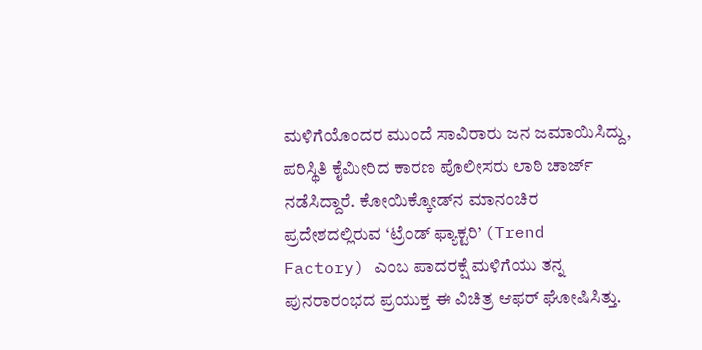ಮಳಿಗೆಯೊಂದರ ಮುಂದೆ ಸಾವಿರಾರು ಜನ ಜಮಾಯಿಸಿದ್ದು, ಪರಿಸ್ಥಿತಿ ಕೈಮೀರಿದ ಕಾರಣ ಪೊಲೀಸರು ಲಾಠಿ ಚಾರ್ಜ್ ನಡೆಸಿದ್ದಾರೆ. ಕೋಯಿಕ್ಕೋಡ್‌ನ ಮಾನಂಚಿರ ಪ್ರದೇಶದಲ್ಲಿರುವ ‘ಟ್ರೆಂಡ್ ಫ್ಯಾಕ್ಟರಿ’ (Trend Factory) ಎಂಬ ಪಾದರಕ್ಷೆ ಮಳಿಗೆಯು ತನ್ನ ಪುನರಾರಂಭದ ಪ್ರಯುಕ್ತ ಈ ವಿಚಿತ್ರ ಆಫರ್ ಘೋಷಿಸಿತ್ತು.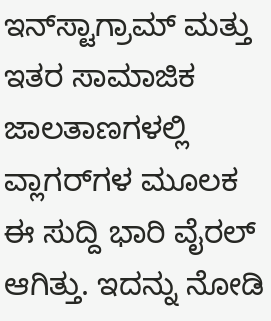ಇನ್‌ಸ್ಟಾಗ್ರಾಮ್ ಮತ್ತು ಇತರ ಸಾಮಾಜಿಕ ಜಾಲತಾಣಗಳಲ್ಲಿ ವ್ಲಾಗರ್‌ಗಳ ಮೂಲಕ ಈ ಸುದ್ದಿ ಭಾರಿ ವೈರಲ್ ಆಗಿತ್ತು. ಇದನ್ನು ನೋಡಿ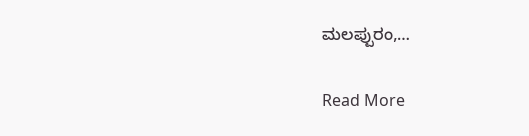ಮಲಪ್ಪುರಂ,…

Read More